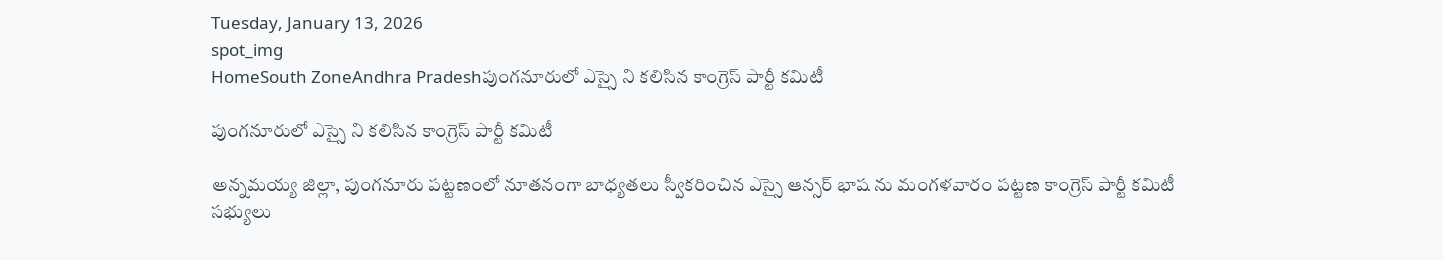Tuesday, January 13, 2026
spot_img
HomeSouth ZoneAndhra Pradeshపుంగనూరులో ఎస్సై ని కలిసిన కాంగ్రెస్ పార్టీ కమిటీ

పుంగనూరులో ఎస్సై ని కలిసిన కాంగ్రెస్ పార్టీ కమిటీ

అన్నమయ్య జిల్లా, పుంగనూరు పట్టణంలో నూతనంగా బాధ్యతలు స్వీకరించిన ఎస్సై ఆన్సర్ భాష ను మంగళవారం పట్టణ కాంగ్రెస్ పార్టీ కమిటీ సభ్యులు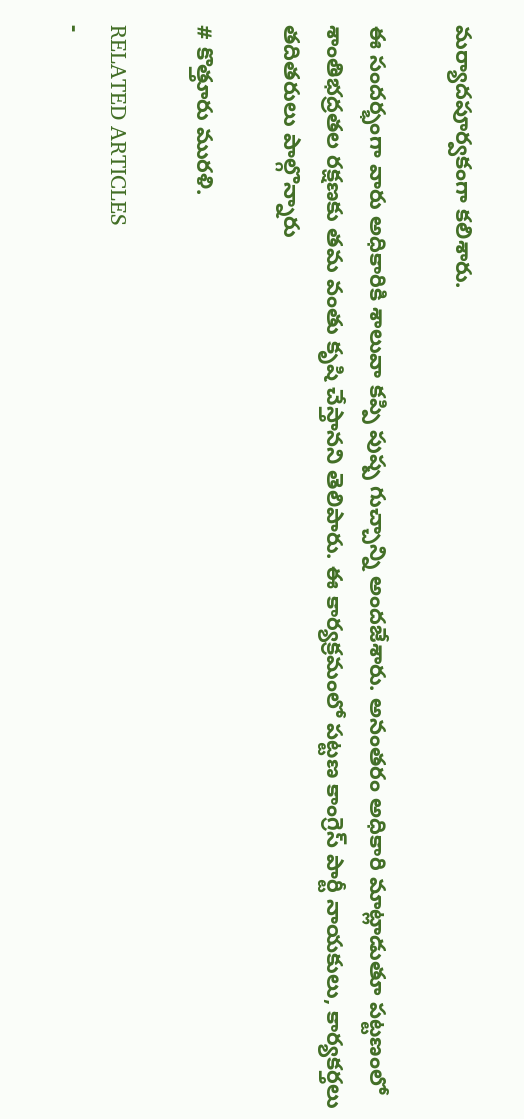మర్యాదపూర్వకంగా కలిశారు.

ఈ సందర్భంగా వారు అధికారికి శాలువా కప్పి పుష్ప గుచ్చాన్ని అందజేశారు. అనంతరం అధికారి మాట్లాడుతూ పట్టణంలో శాంతిభద్రతల రక్షణకు తమ వంతు కృషి చేస్తానని తెలిపారు. ఈ కార్యక్రమంలో పట్టణ కాంగ్రెస్ పార్టీ నాయకులు, కార్యకర్తలు తదితరులు పాల్గొన్నారు

# కొత్తూరు మురళి.

RELATED ARTICLES
-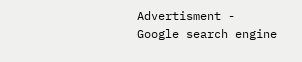Advertisment -
Google search engine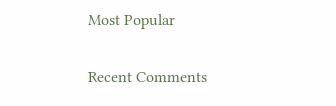Most Popular

Recent Comments